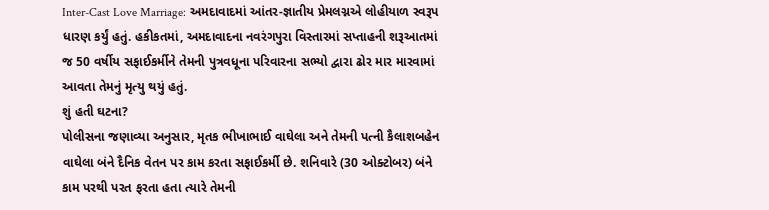Inter-Cast Love Marriage: અમદાવાદમાં આંતર-જ્ઞાતીય પ્રેમલગ્નએ લોહીયાળ સ્વરૂપ ધારણ કર્યું હતું. હકીકતમાં, અમદાવાદના નવરંગપુરા વિસ્તારમાં સપ્તાહની શરૂઆતમાં જ 50 વર્ષીય સફાઈકર્મીને તેમની પુત્રવધૂના પરિવારના સભ્યો દ્વારા ઢોર માર મારવામાં આવતા તેમનું મૃત્યુ થયું હતું.
શું હતી ઘટના?
પોલીસના જણાવ્યા અનુસાર, મૃતક ભીખાભાઈ વાઘેલા અને તેમની પત્ની કૈલાશબહેન વાઘેલા બંને દૈનિક વેતન પર કામ કરતા સફાઈકર્મી છે. શનિવારે (30 ઓક્ટોબર) બંને કામ પરથી પરત ફરતા હતા ત્યારે તેમની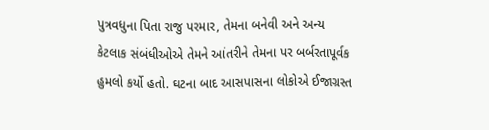પુત્રવધુના પિતા રાજુ પરમાર, તેમના બનેવી અને અન્ય કેટલાક સંબંધીઓએ તેમને આંતરીને તેમના પર બર્બરતાપૂર્વક હુમલો કર્યો હતો. ઘટના બાદ આસપાસના લોકોએ ઈજાગ્રસ્ત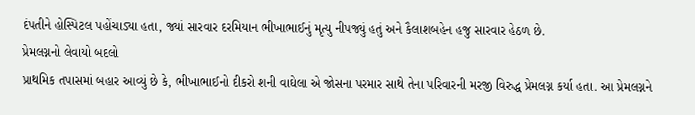દંપતીને હોસ્પિટલ પહોંચાડ્યા હતા, જ્યાં સારવાર દરમિયાન ભીખાભાઈનું મૃત્યુ નીપજ્યું હતું અને કૈલાશબહેન હજુ સારવાર હેઠળ છે.
પ્રેમલગ્નનો લેવાયો બદલો
પ્રાથમિક તપાસમાં બહાર આવ્યું છે કે, ભીખાભાઈનો દીકરો શની વાઘેલા એ જોસના પરમાર સાથે તેના પરિવારની મરજી વિરુદ્ધ પ્રેમલગ્ન કર્યા હતા. આ પ્રેમલગ્નને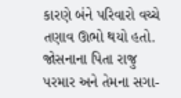કારણે બંને પરિવારો વચ્ચે તણાવ ઊભો થયો હતો. જોસનાના પિતા રાજુ પરમાર અને તેમના સગા-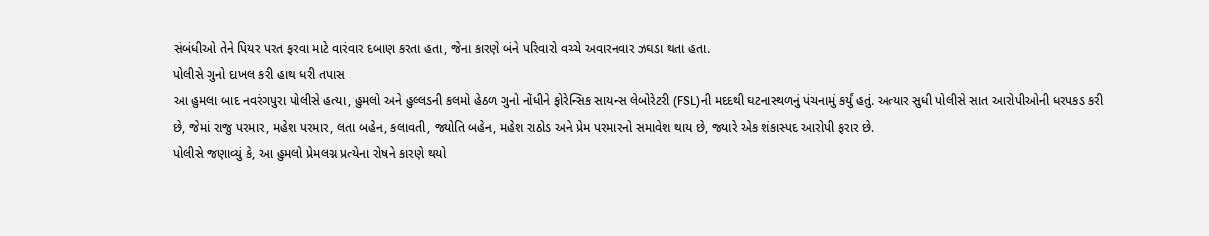સંબંધીઓ તેને પિયર પરત ફરવા માટે વારંવાર દબાણ કરતા હતા, જેના કારણે બંને પરિવારો વચ્ચે અવારનવાર ઝઘડા થતા હતા.
પોલીસે ગુનો દાખલ કરી હાથ ધરી તપાસ
આ હુમલા બાદ નવરંગપુરા પોલીસે હત્યા, હુમલો અને હુલ્લડની કલમો હેઠળ ગુનો નોંધીને ફોરેન્સિક સાયન્સ લેબોરેટરી (FSL)ની મદદથી ઘટનાસ્થળનું પંચનામું કર્યું હતું. અત્યાર સુધી પોલીસે સાત આરોપીઓની ધરપકડ કરી છે, જેમાં રાજુ પરમાર, મહેશ પરમાર, લતા બહેન, કલાવતી, જ્યોતિ બહેન, મહેશ રાઠોડ અને પ્રેમ પરમારનો સમાવેશ થાય છે, જ્યારે એક શંકાસ્પદ આરોપી ફરાર છે.
પોલીસે જણાવ્યું કે, આ હુમલો પ્રેમલગ્ન પ્રત્યેના રોષને કારણે થયો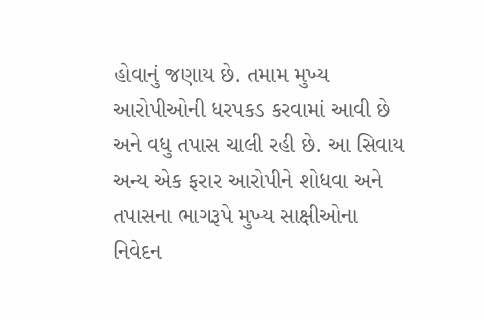હોવાનું જણાય છે. તમામ મુખ્ય આરોપીઓની ધરપકડ કરવામાં આવી છે અને વધુ તપાસ ચાલી રહી છે. આ સિવાય અન્ય એક ફરાર આરોપીને શોધવા અને તપાસના ભાગરૂપે મુખ્ય સાક્ષીઓના નિવેદન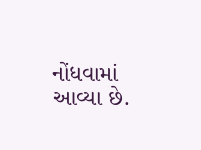નોંધવામાં આવ્યા છે.